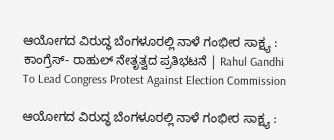ಆಯೋಗದ ವಿರುದ್ಧ ಬೆಂಗಳೂರಲ್ಲಿ ನಾಳೆ ಗಂಭೀರ ಸಾಕ್ಷ್ಯ : ಕಾಂಗ್ರೆಸ್‌- ರಾಹುಲ್‌ ನೇತೃತ್ವದ ಪ್ರತಿಭಟನೆ | Rahul Gandhi To Lead Congress Protest Against Election Commission

ಆಯೋಗದ ವಿರುದ್ಧ ಬೆಂಗಳೂರಲ್ಲಿ ನಾಳೆ ಗಂಭೀರ ಸಾಕ್ಷ್ಯ :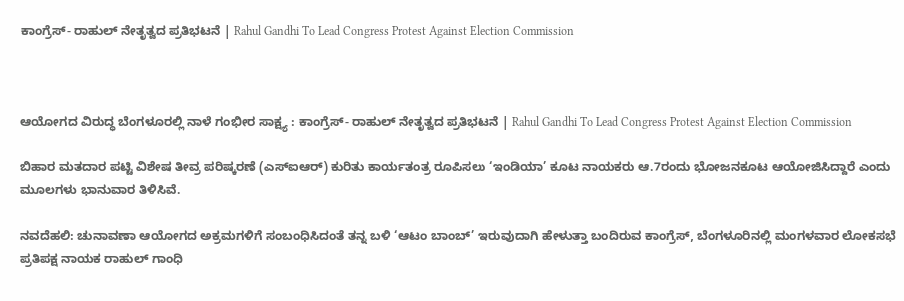ಕಾಂಗ್ರೆಸ್‌- ರಾಹುಲ್‌ ನೇತೃತ್ವದ ಪ್ರತಿಭಟನೆ | Rahul Gandhi To Lead Congress Protest Against Election Commission



ಆಯೋಗದ ವಿರುದ್ಧ ಬೆಂಗಳೂರಲ್ಲಿ ನಾಳೆ ಗಂಭೀರ ಸಾಕ್ಷ್ಯ : ಕಾಂಗ್ರೆಸ್‌- ರಾಹುಲ್‌ ನೇತೃತ್ವದ ಪ್ರತಿಭಟನೆ | Rahul Gandhi To Lead Congress Protest Against Election Commission

ಬಿಹಾರ ಮತದಾರ ಪಟ್ಟಿ ವಿಶೇಷ ತೀವ್ರ ಪರಿಷ್ಕರಣೆ (ಎಸ್‌ಐಆರ್) ಕುರಿತು ಕಾರ್ಯತಂತ್ರ ರೂಪಿಸಲು ‘ಇಂಡಿಯಾ’ ಕೂಟ ನಾಯಕರು ಆ.7ರಂದು ಭೋಜನಕೂಟ ಆಯೋಜಿಸಿದ್ದಾರೆ ಎಂದು ಮೂಲಗಳು ಭಾನುವಾರ ತಿಳಿಸಿವೆ.

ನವದೆಹಲಿ: ಚುನಾವಣಾ ಆಯೋಗದ ಅಕ್ರಮಗಳಿಗೆ ಸಂಬಂಧಿಸಿದಂತೆ ತನ್ನ ಬಳಿ ‘ಆಟಂ ಬಾಂಬ್‌’ ಇರುವುದಾಗಿ ಹೇಳುತ್ತಾ ಬಂದಿರುವ ಕಾಂಗ್ರೆಸ್‌, ಬೆಂಗಳೂರಿನಲ್ಲಿ ಮಂಗಳವಾರ ಲೋಕಸಭೆ ಪ್ರತಿಪಕ್ಷ ನಾಯಕ ರಾಹುಲ್‌ ಗಾಂಧಿ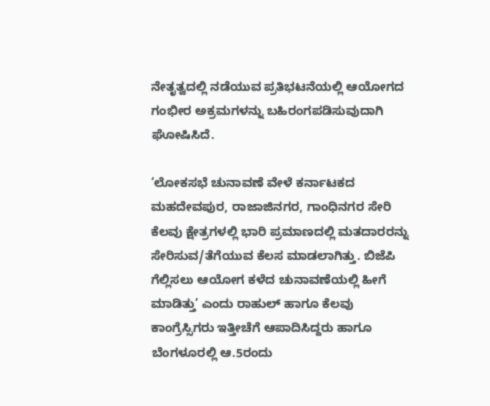ನೇತೃತ್ವದಲ್ಲಿ ನಡೆಯುವ ಪ್ರತಿಭಟನೆಯಲ್ಲಿ ಆಯೋಗದ ಗಂಭೀರ ಅಕ್ರಮಗಳನ್ನು ಬಹಿರಂಗಪಡಿಸುವುದಾಗಿ ಘೋಷಿಸಿದೆ.

‘ಲೋಕಸಭೆ ಚುನಾವಣೆ ವೇಳೆ ಕರ್ನಾಟಕದ ಮಹದೇವಪುರ, ರಾಜಾಜಿನಗರ, ಗಾಂಧಿನಗರ ಸೇರಿ ಕೆಲವು ಕ್ಷೇತ್ರಗಳಲ್ಲಿ ಭಾರಿ ಪ್ರಮಾಣದಲ್ಲಿ ಮತದಾರರನ್ನು ಸೇರಿಸುವ/ತೆಗೆಯುವ ಕೆಲಸ ಮಾಡಲಾಗಿತ್ತು. ಬಿಜೆಪಿ ಗೆಲ್ಲಿಸಲು ಆಯೋಗ ಕಳೆದ ಚುನಾವಣೆಯಲ್ಲಿ ಹೀಗೆ ಮಾಡಿತ್ತು’ ಎಂದು ರಾಹುಲ್‌ ಹಾಗೂ ಕೆಲವು ಕಾಂಗ್ರೆಸ್ಸಿಗರು ಇತ್ತೀಚೆಗೆ ಆಪಾದಿಸಿದ್ದರು ಹಾಗೂ ಬೆಂಗಳೂರಲ್ಲಿ ಆ.5ರಂದು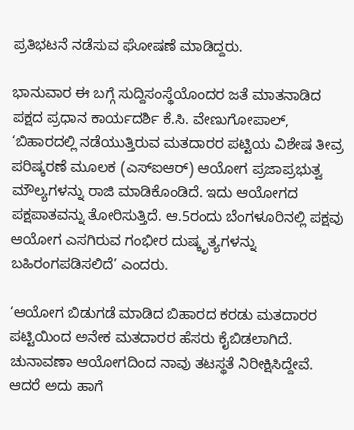ಪ್ರತಿಭಟನೆ ನಡೆಸುವ ಘೋಷಣೆ ಮಾಡಿದ್ದರು.

ಭಾನುವಾರ ಈ ಬಗ್ಗೆ ಸುದ್ದಿಸಂಸ್ಥೆಯೊಂದರ ಜತೆ ಮಾತನಾಡಿದ ಪಕ್ಷದ ಪ್ರಧಾನ ಕಾರ್ಯದರ್ಶಿ ಕೆ.ಸಿ. ವೇಣುಗೋಪಾಲ್‌, ‘ಬಿಹಾರದಲ್ಲಿ ನಡೆಯುತ್ತಿರುವ ಮತದಾರರ ಪಟ್ಟಿಯ ವಿಶೇಷ ತೀವ್ರ ಪರಿಷ್ಕರಣೆ ಮೂಲಕ (ಎಸ್‌ಐಆರ್) ಆಯೋಗ ಪ್ರಜಾಪ್ರಭುತ್ವ ಮೌಲ್ಯಗಳನ್ನು ರಾಜಿ ಮಾಡಿಕೊಂಡಿದೆ. ಇದು ಆಯೋಗದ ಪಕ್ಷಪಾತವನ್ನು ತೋರಿಸುತ್ತಿದೆ. ಆ.5ರಂದು ಬೆಂಗಳೂರಿನಲ್ಲಿ ಪಕ್ಷವು ಆಯೋಗ ಎಸಗಿರುವ ಗಂಭೀರ ದುಷ್ಕೃತ್ಯಗಳನ್ನು ಬಹಿರಂಗಪಡಿಸಲಿದೆ’ ಎಂದರು.

‘ಆಯೋಗ ಬಿಡುಗಡೆ ಮಾಡಿದ ಬಿಹಾರದ ಕರಡು ಮತದಾರರ ಪಟ್ಟಿಯಿಂದ ಅನೇಕ ಮತದಾರರ ಹೆಸರು ಕೈಬಿಡಲಾಗಿದೆ. ಚುನಾವಣಾ ಆಯೋಗದಿಂದ ನಾವು ತಟಸ್ಥತೆ ನಿರೀಕ್ಷಿಸಿದ್ದೇವೆ. ಆದರೆ ಅದು ಹಾಗೆ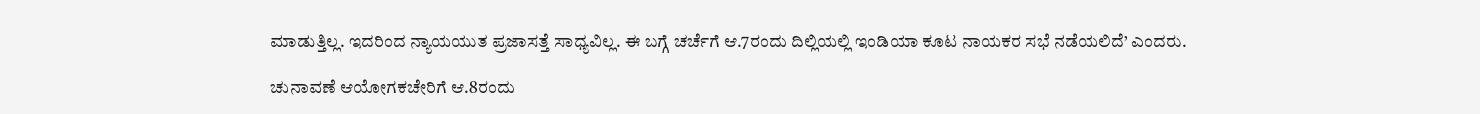ಮಾಡುತ್ತಿಲ್ಲ. ಇದರಿಂದ ನ್ಯಾಯಯುತ ಪ್ರಜಾಸತ್ತೆ ಸಾಧ್ಯವಿಲ್ಲ. ಈ ಬಗ್ಗೆ ಚರ್ಚೆಗೆ ಆ.7ರಂದು ದಿಲ್ಲಿಯಲ್ಲಿ ಇಂಡಿಯಾ ಕೂಟ ನಾಯಕರ ಸಭೆ ನಡೆಯಲಿದೆ’ ಎಂದರು.

ಚುನಾವಣೆ ಆಯೋಗಕಚೇರಿಗೆ ಆ.8ರಂದು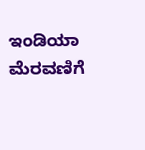ಇಂಡಿಯಾ ಮೆರವಣಿಗೆ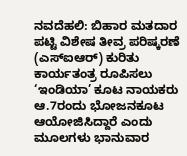ನವದೆಹಲಿ: ಬಿಹಾರ ಮತದಾರ ಪಟ್ಟಿ ವಿಶೇಷ ತೀವ್ರ ಪರಿಷ್ಕರಣೆ (ಎಸ್‌ಐಆರ್) ಕುರಿತು ಕಾರ್ಯತಂತ್ರ ರೂಪಿಸಲು ‘ಇಂಡಿಯಾ’ ಕೂಟ ನಾಯಕರು ಆ.7ರಂದು ಭೋಜನಕೂಟ ಆಯೋಜಿಸಿದ್ದಾರೆ ಎಂದು ಮೂಲಗಳು ಭಾನುವಾರ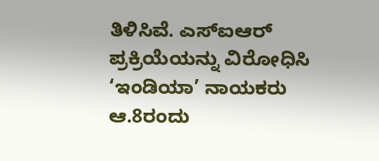ತಿಳಿಸಿವೆ. ಎಸ್‌ಐಆರ್ ಪ್ರಕ್ರಿಯೆಯನ್ನು ವಿರೋಧಿಸಿ ‘ಇಂಡಿಯಾ’ ನಾಯಕರು ಆ.8ರಂದು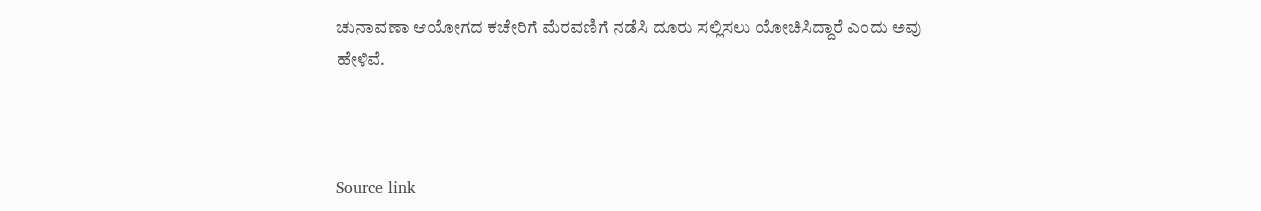ಚುನಾವಣಾ ಆಯೋಗದ ಕಚೇರಿಗೆ ಮೆರವಣಿಗೆ ನಡೆಸಿ ದೂರು ಸಲ್ಲಿಸಲು ಯೋಚಿಸಿದ್ದಾರೆ ಎಂದು ಅವು ಹೇಳಿವೆ.



Source link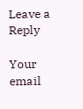Leave a Reply

Your email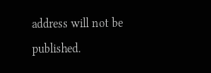address will not be published.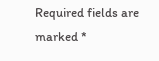Required fields are marked *